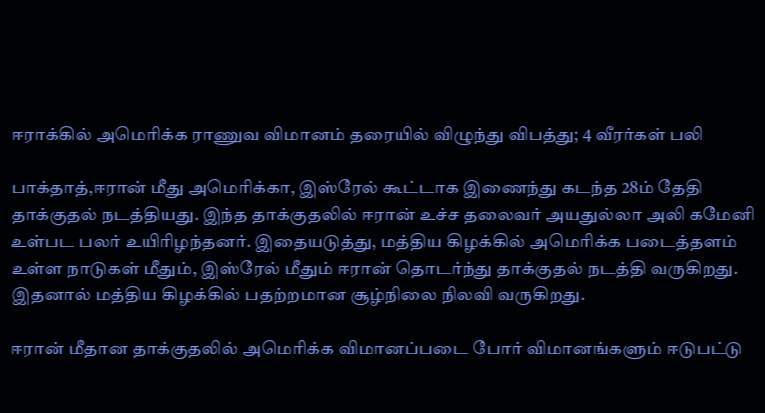ஈராக்கில் அமெரிக்க ராணுவ விமானம் தரையில் விழுந்து விபத்து; 4 வீரர்கள் பலி

பாக்தாத்,ஈரான் மீது அமெரிக்கா, இஸ்ரேல் கூட்டாக இணைந்து கடந்த 28ம் தேதி தாக்குதல் நடத்தியது. இந்த தாக்குதலில் ஈரான் உச்ச தலைவர் அயதுல்லா அலி கமேனி உள்பட பலர் உயிரிழந்தனர். இதையடுத்து, மத்திய கிழக்கில் அமெரிக்க படைத்தளம் உள்ள நாடுகள் மீதும், இஸ்ரேல் மீதும் ஈரான் தொடர்ந்து தாக்குதல் நடத்தி வருகிறது. இதனால் மத்திய கிழக்கில் பதற்றமான சூழ்நிலை நிலவி வருகிறது.

ஈரான் மீதான தாக்குதலில் அமெரிக்க விமானப்படை போர் விமானங்களும் ஈடுபட்டு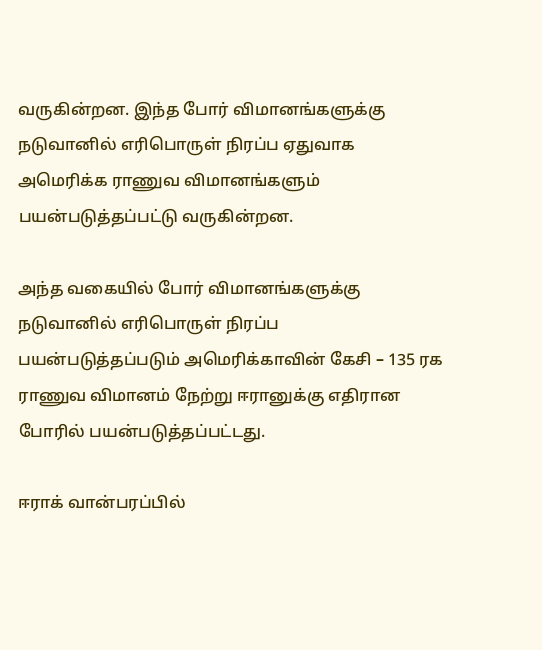வருகின்றன. இந்த போர் விமானங்களுக்கு நடுவானில் எரிபொருள் நிரப்ப ஏதுவாக அமெரிக்க ராணுவ விமானங்களும் பயன்படுத்தப்பட்டு வருகின்றன.

அந்த வகையில் போர் விமானங்களுக்கு நடுவானில் எரிபொருள் நிரப்ப பயன்படுத்தப்படும் அமெரிக்காவின் கேசி – 135 ரக ராணுவ விமானம் நேற்று ஈரானுக்கு எதிரான போரில் பயன்படுத்தப்பட்டது.

ஈராக் வான்பரப்பில்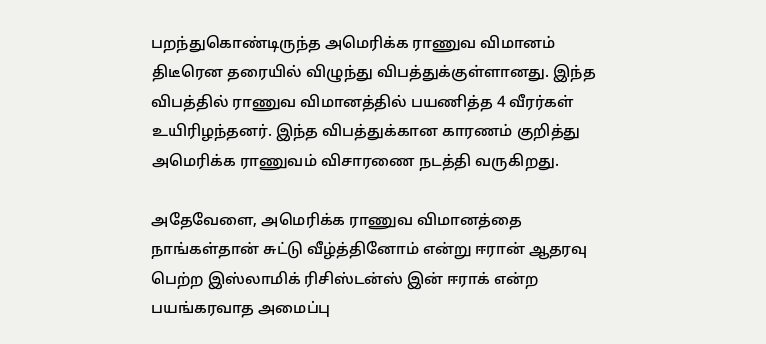பறந்துகொண்டிருந்த அமெரிக்க ராணுவ விமானம் திடீரென தரையில் விழுந்து விபத்துக்குள்ளானது. இந்த விபத்தில் ராணுவ விமானத்தில் பயணித்த 4 வீரர்கள் உயிரிழந்தனர். இந்த விபத்துக்கான காரணம் குறித்து அமெரிக்க ராணுவம் விசாரணை நடத்தி வருகிறது.

அதேவேளை, அமெரிக்க ராணுவ விமானத்தை நாங்கள்தான் சுட்டு வீழ்த்தினோம் என்று ஈரான் ஆதரவு பெற்ற இஸ்லாமிக் ரிசிஸ்டன்ஸ் இன் ஈராக் என்ற பயங்கரவாத அமைப்பு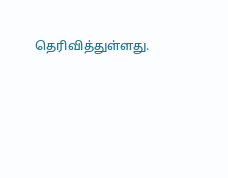தெரிவித்துள்ளது.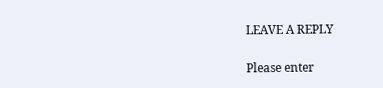LEAVE A REPLY

Please enter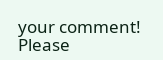your comment!
Please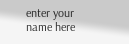enter your name here